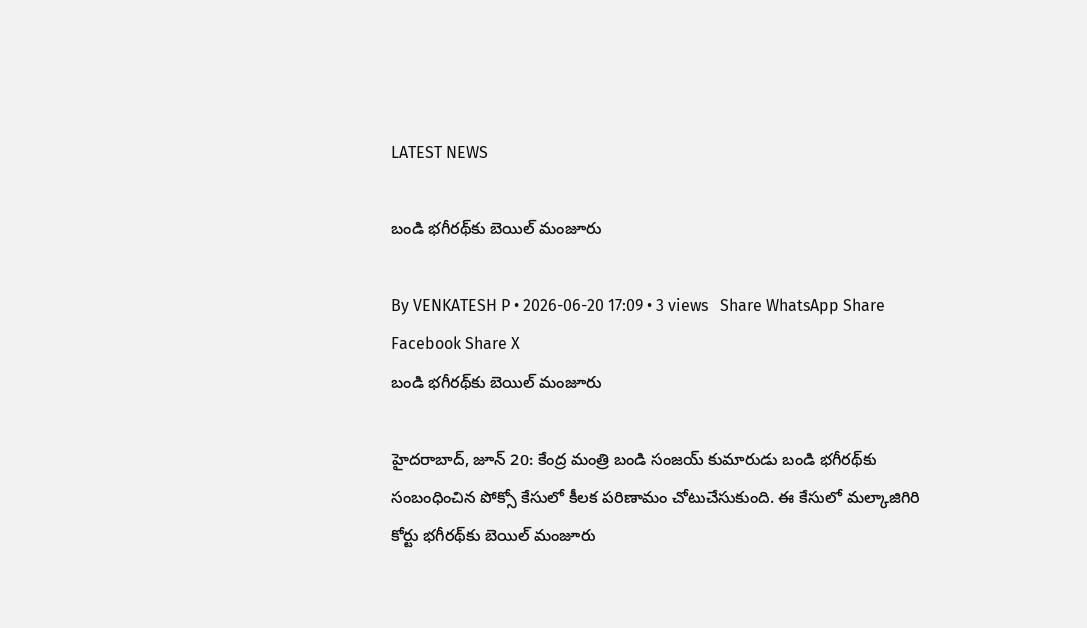LATEST NEWS

బండి భగీరథ్‌కు బెయిల్ మంజూరు

By VENKATESH P • 2026-06-20 17:09 • 3 views   Share WhatsApp Share Facebook Share X
బండి భగీరథ్‌కు బెయిల్ మంజూరు

హైదరాబాద్, జూన్ 20: కేంద్ర మంత్రి బండి సంజయ్ కుమారుడు బండి భగీరథ్‌కు సంబంధించిన పోక్సో కేసులో కీలక పరిణామం చోటుచేసుకుంది. ఈ కేసులో మల్కాజిగిరి కోర్టు భగీరథ్‌కు బెయిల్ మంజూరు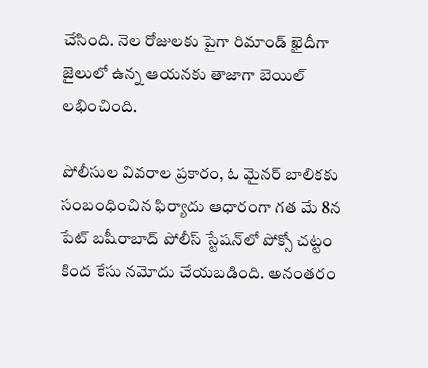చేసింది. నెల రోజులకు పైగా రిమాండ్ ఖైదీగా జైలులో ఉన్న ఆయనకు తాజాగా బెయిల్ లభించింది.

పోలీసుల వివరాల ప్రకారం, ఓ మైనర్ బాలికకు సంబంధించిన ఫిర్యాదు ఆధారంగా గత మే 8న పేట్ బషీరాబాద్ పోలీస్ స్టేషన్‌లో పోక్సో చట్టం కింద కేసు నమోదు చేయబడింది. అనంతరం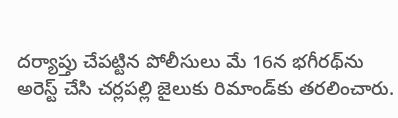దర్యాప్తు చేపట్టిన పోలీసులు మే 16న భగీరథ్‌ను అరెస్ట్ చేసి చర్లపల్లి జైలుకు రిమాండ్‌కు తరలించారు.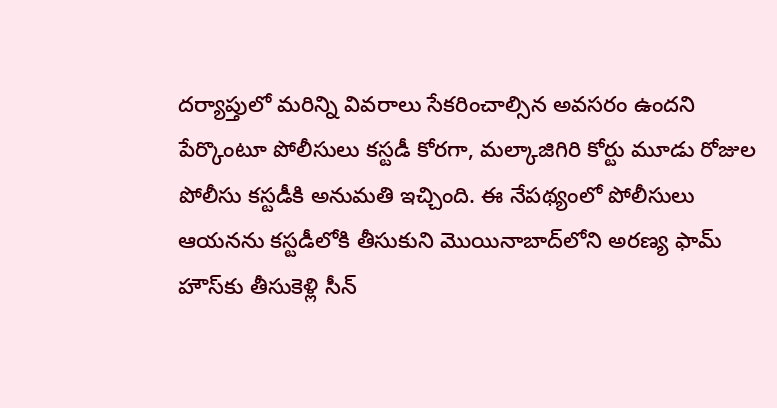దర్యాప్తులో మరిన్ని వివరాలు సేకరించాల్సిన అవసరం ఉందని పేర్కొంటూ పోలీసులు కస్టడీ కోరగా, మల్కాజిగిరి కోర్టు మూడు రోజుల పోలీసు కస్టడీకి అనుమతి ఇచ్చింది. ఈ నేపథ్యంలో పోలీసులు ఆయనను కస్టడీలోకి తీసుకుని మొయినాబాద్‌లోని అరణ్య ఫామ్ హౌస్‌కు తీసుకెళ్లి సీన్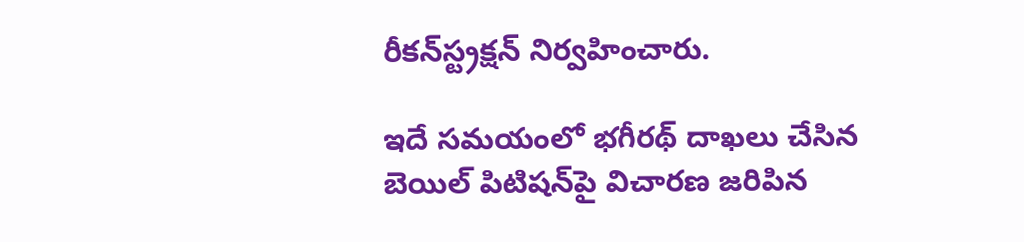రీకన్‌స్ట్రక్షన్ నిర్వహించారు.

ఇదే సమయంలో భగీరథ్ దాఖలు చేసిన బెయిల్ పిటిషన్‌పై విచారణ జరిపిన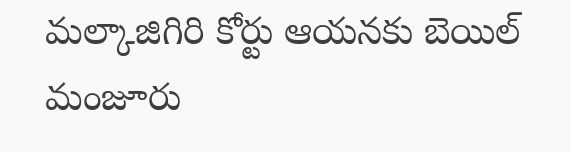మల్కాజిగిరి కోర్టు ఆయనకు బెయిల్ మంజూరు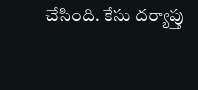చేసింది. కేసు దర్యాప్తు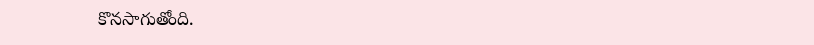కొనసాగుతోంది.